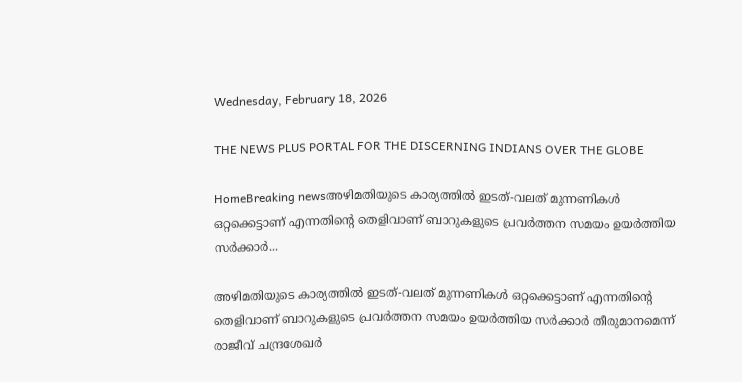Wednesday, February 18, 2026

THE NEWS PLUS PORTAL FOR THE DISCERNING INDIANS OVER THE GLOBE

HomeBreaking newsഅഴിമതിയുടെ കാര്യത്തില്‍ ഇടത്-വലത് മുന്നണികള്‍ ഒറ്റക്കെട്ടാണ് എന്നതിന്റെ തെളിവാണ് ബാറുകളുടെ പ്രവര്‍ത്തന സമയം ഉയര്‍ത്തിയ സര്‍ക്കാര്‍...

അഴിമതിയുടെ കാര്യത്തില്‍ ഇടത്-വലത് മുന്നണികള്‍ ഒറ്റക്കെട്ടാണ് എന്നതിന്റെ തെളിവാണ് ബാറുകളുടെ പ്രവര്‍ത്തന സമയം ഉയര്‍ത്തിയ സര്‍ക്കാര്‍ തീരുമാനമെന്ന് രാജീവ് ചന്ദ്രശേഖര്‍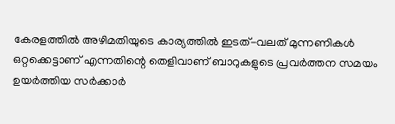കേരളത്തില്‍ അഴിമതിയുടെ കാര്യത്തില്‍ ഇടത്-വലത് മുന്നണികള്‍ ഒറ്റക്കെട്ടാണ് എന്നതിന്റെ തെളിവാണ് ബാറുകളുടെ പ്രവര്‍ത്തന സമയം ഉയര്‍ത്തിയ സര്‍ക്കാര്‍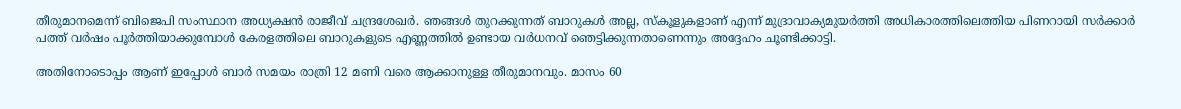തീരുമാനമെന്ന് ബിജെപി സംസ്ഥാന അധ്യക്ഷന്‍ രാജീവ് ചന്ദ്രശേഖര്‍. ഞങ്ങള്‍ തുറക്കുന്നത് ബാറുകള്‍ അല്ല, സ്‌കൂളുകളാണ് എന്ന് മുദ്രാവാക്യമുയര്‍ത്തി അധികാരത്തിലെത്തിയ പിണറായി സര്‍ക്കാര്‍ പത്ത് വര്‍ഷം പൂര്‍ത്തിയാക്കുമ്പോള്‍ കേരളത്തിലെ ബാറുകളുടെ എണ്ണത്തില്‍ ഉണ്ടായ വര്‍ധനവ് ഞെട്ടിക്കുന്നതാണെന്നും അദ്ദേഹം ചൂണ്ടിക്കാട്ടി.

അതിനോടൊപ്പം ആണ് ഇപ്പോള്‍ ബാര്‍ സമയം രാത്രി 12 മണി വരെ ആക്കാനുള്ള തീരുമാനവും. മാസം 60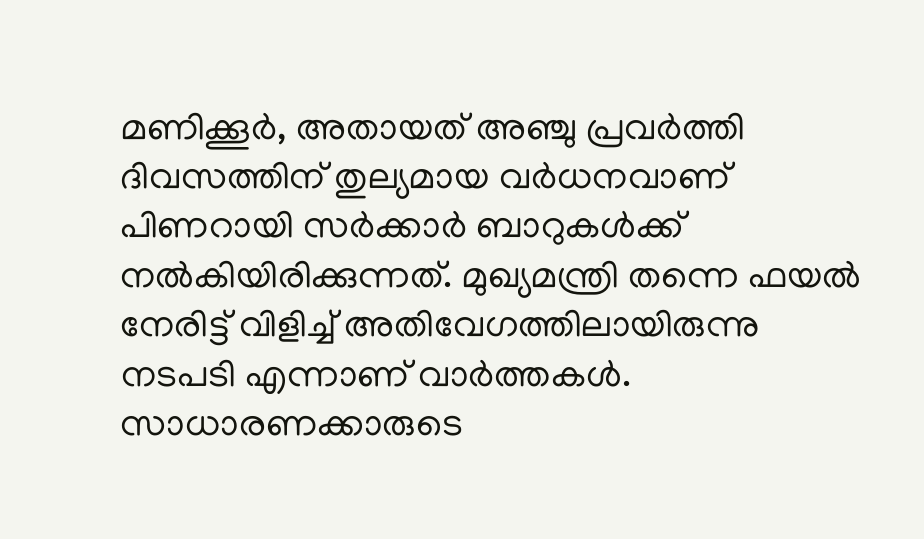മണിക്കൂര്‍, അതായത് അഞ്ചു പ്രവര്‍ത്തി ദിവസത്തിന് തുല്യമായ വര്‍ധനവാണ് പിണറായി സര്‍ക്കാര്‍ ബാറുകള്‍ക്ക് നല്‍കിയിരിക്കുന്നത്. മുഖ്യമന്ത്രി തന്നെ ഫയല്‍ നേരിട്ട് വിളിച്ച് അതിവേഗത്തിലായിരുന്നു നടപടി എന്നാണ് വാര്‍ത്തകള്‍. സാധാരണക്കാരുടെ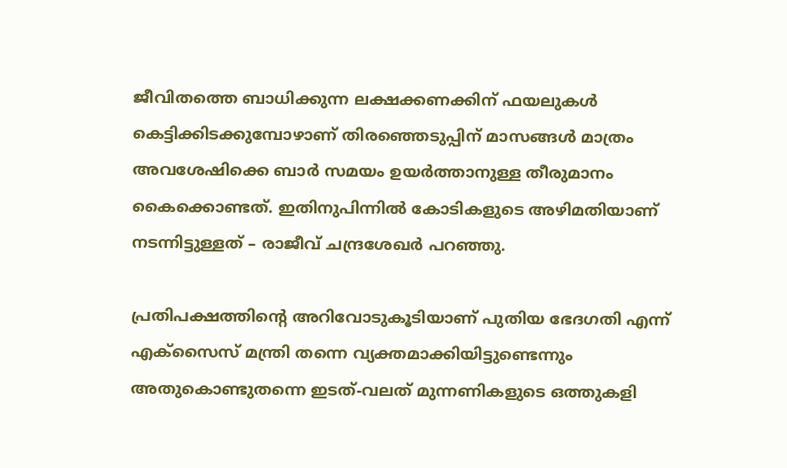ജീവിതത്തെ ബാധിക്കുന്ന ലക്ഷക്കണക്കിന് ഫയലുകള്‍ കെട്ടിക്കിടക്കുമ്പോഴാണ് തിരഞ്ഞെടുപ്പിന് മാസങ്ങള്‍ മാത്രം അവശേഷിക്കെ ബാര്‍ സമയം ഉയര്‍ത്താനുള്ള തീരുമാനം കൈക്കൊണ്ടത്. ഇതിനുപിന്നില്‍ കോടികളുടെ അഴിമതിയാണ് നടന്നിട്ടുള്ളത് – രാജീവ് ചന്ദ്രശേഖര്‍ പറഞ്ഞു.

പ്രതിപക്ഷത്തിന്റെ അറിവോടുകൂടിയാണ് പുതിയ ഭേദഗതി എന്ന് എക്‌സൈസ് മന്ത്രി തന്നെ വ്യക്തമാക്കിയിട്ടുണ്ടെന്നും അതുകൊണ്ടുതന്നെ ഇടത്-വലത് മുന്നണികളുടെ ഒത്തുകളി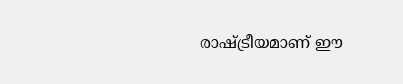രാഷ്ട്രീയമാണ് ഈ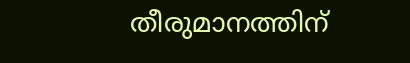തീരുമാനത്തിന്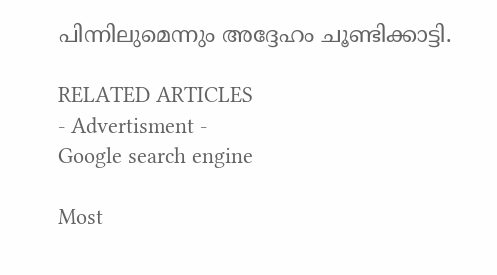പിന്നിലുമെന്നും അദ്ദേഹം ചൂണ്ടിക്കാട്ടി.

RELATED ARTICLES
- Advertisment -
Google search engine

Most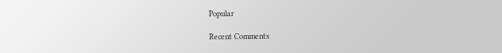Popular

Recent Comments